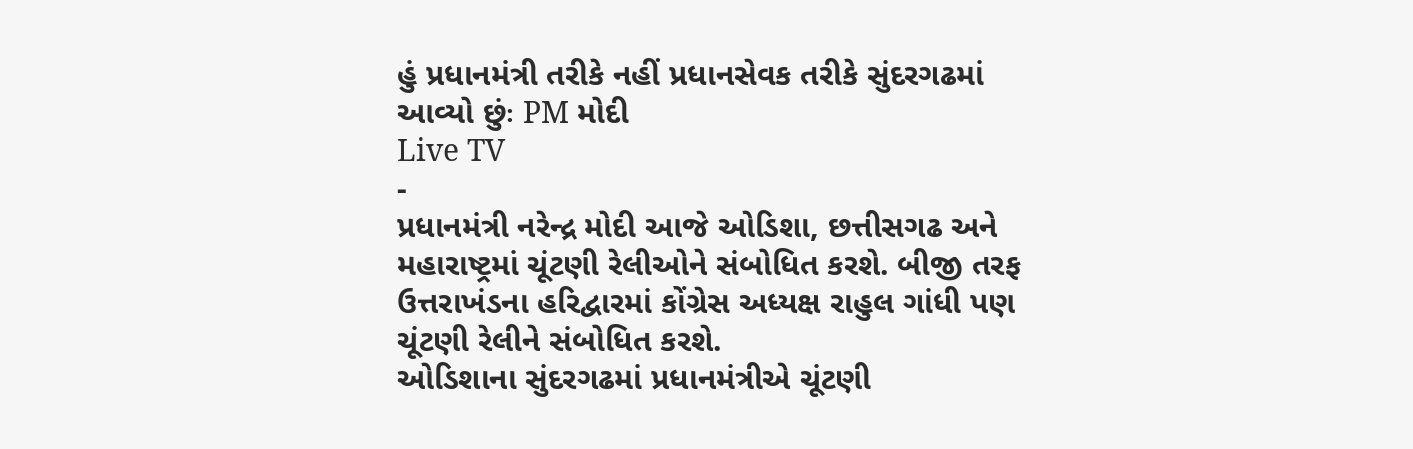હું પ્રધાનમંત્રી તરીકે નહીં પ્રધાનસેવક તરીકે સુંદરગઢમાં આવ્યો છુંઃ PM મોદી
Live TV
-
પ્રધાનમંત્રી નરેન્દ્ર મોદી આજે ઓડિશા, છત્તીસગઢ અને મહારાષ્ટ્રમાં ચૂંટણી રેલીઓને સંબોધિત કરશે. બીજી તરફ ઉત્તરાખંડના હરિદ્વારમાં કોંગ્રેસ અધ્યક્ષ રાહુલ ગાંધી પણ ચૂંટણી રેલીને સંબોધિત કરશે.
ઓડિશાના સુંદરગઢમાં પ્રધાનમંત્રીએ ચૂંટણી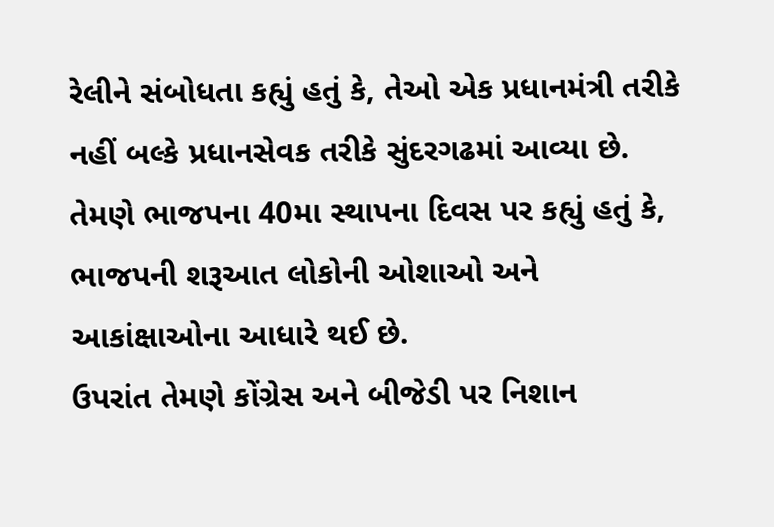રેલીને સંબોધતા કહ્યું હતું કે, તેઓ એક પ્રધાનમંત્રી તરીકે નહીં બલ્કે પ્રધાનસેવક તરીકે સુંદરગઢમાં આવ્યા છે. તેમણે ભાજપના 40મા સ્થાપના દિવસ પર કહ્યું હતું કે, ભાજપની શરૂઆત લોકોની ઓશાઓ અને આકાંક્ષાઓના આધારે થઈ છે.
ઉપરાંત તેમણે કોંગ્રેસ અને બીજેડી પર નિશાન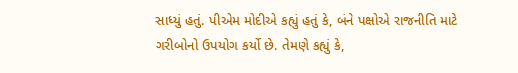સાધ્યું હતું. પીએમ મોદીએ કહ્યું હતું કે, બંને પક્ષોએ રાજનીતિ માટે ગરીબોનો ઉપયોગ કર્યો છે. તેમણે કહ્યું કે,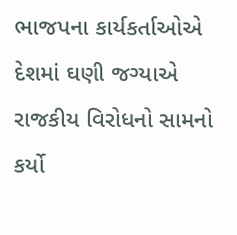ભાજપના કાર્યકર્તાઓએ દેશમાં ઘણી જગ્યાએ રાજકીય વિરોધનો સામનો કર્યો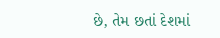છે, તેમ છતાં દેશમાં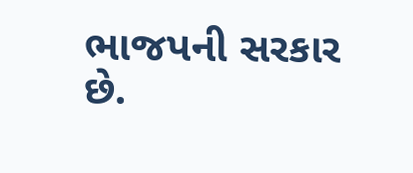ભાજપની સરકાર છે.